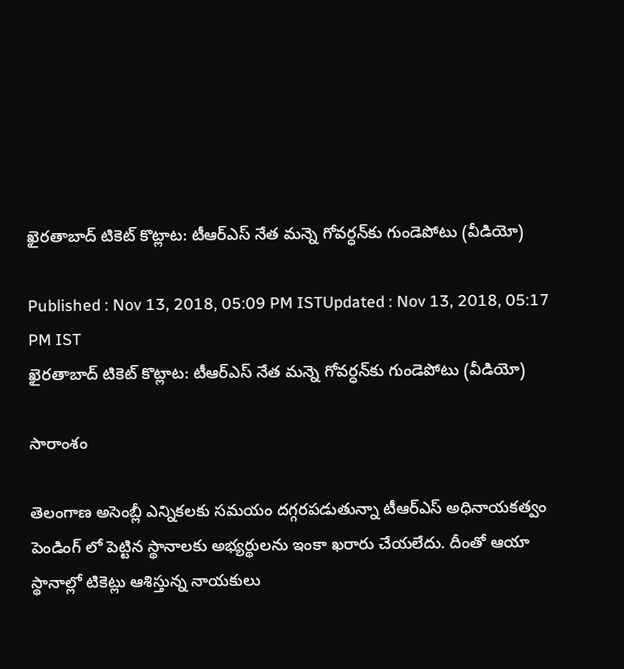ఖైరతాబాద్ టికెట్ కొట్లాట: టీఆర్ఎస్ నేత మన్నె గోవర్ధన్‌కు గుండెపోటు (వీడియో)

Published : Nov 13, 2018, 05:09 PM ISTUpdated : Nov 13, 2018, 05:17 PM IST
ఖైరతాబాద్ టికెట్ కొట్లాట: టీఆర్ఎస్ నేత మన్నె గోవర్ధన్‌కు గుండెపోటు (వీడియో)

సారాంశం

తెలంగాణ అసెంబ్లీ ఎన్నికలకు సమయం దగ్గరపడుతున్నా టీఆర్ఎస్ అధినాయకత్వం పెండింగ్ లో పెట్టిన స్థానాలకు అభ్యర్థులను ఇంకా ఖరారు చేయలేదు. దీంతో ఆయా స్థానాల్లో టికెట్లు ఆశిస్తున్న నాయకులు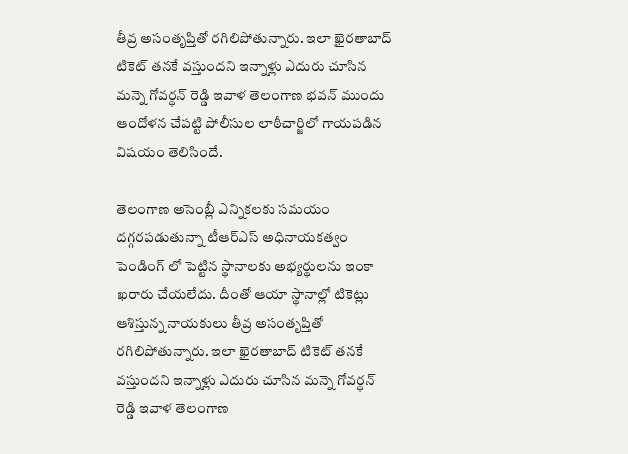తీవ్ర అసంతృప్తితో రగిలిపోతున్నారు. ఇలా ఖైరతాబాద్ టికెట్ తనకే వస్తుందని ఇన్నాళ్లు ఎదురు చూసిన మన్నె గోవర్ధన్ రెడ్డి ఇవాళ తెలంగాణ భవన్ ముందు ఆందోళన చేపట్టి పోలీసుల లాఠీచార్జిలో గాయపడిన విషయం తెలిసిందే.

తెలంగాణ అసెంబ్లీ ఎన్నికలకు సమయం దగ్గరపడుతున్నా టీఆర్ఎస్ అధినాయకత్వం పెండింగ్ లో పెట్టిన స్థానాలకు అభ్యర్థులను ఇంకా ఖరారు చేయలేదు. దీంతో ఆయా స్థానాల్లో టికెట్లు ఆశిస్తున్న నాయకులు తీవ్ర అసంతృప్తితో రగిలిపోతున్నారు. ఇలా ఖైరతాబాద్ టికెట్ తనకే వస్తుందని ఇన్నాళ్లు ఎదురు చూసిన మన్నె గోవర్ధన్ రెడ్డి ఇవాళ తెలంగాణ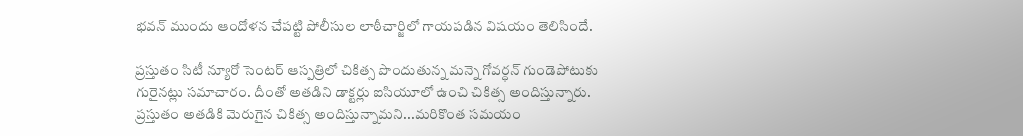భవన్ ముందు ఆందోళన చేపట్టి పోలీసుల లాఠీచార్జిలో గాయపడిన విషయం తెలిసిందే.

ప్రస్తుతం సిటీ న్యూరో సెంటర్ ఆస్పత్రిలో చికిత్స పొందుతున్న మన్నె గోవర్ధన్ గుండెపోటుకు గురైనట్లు సమాచారం. దీంతో అతడిని డాక్టర్లు ఐసియూలో ఉంచి చికిత్స అందిస్తున్నారు. ప్రస్తుతం అతడికి మెరుగైన చికిత్స అందిస్తున్నామని...మరికొంత సమయం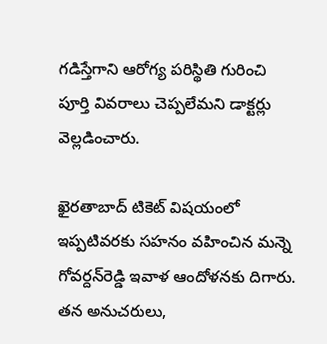గడిస్తేగాని ఆరోగ్య పరిస్థితి గురించి పూర్తి వివరాలు చెప్పలేమని డాక్టర్లు వెల్లడించారు.

ఖైరతాబాద్ టికెట్ విషయంలో ఇప్పటివరకు సహనం వహించిన మన్నె గోవర్దన్‌రెడ్డి ఇవాళ ఆందోళనకు దిగారు. తన అనుచరులు,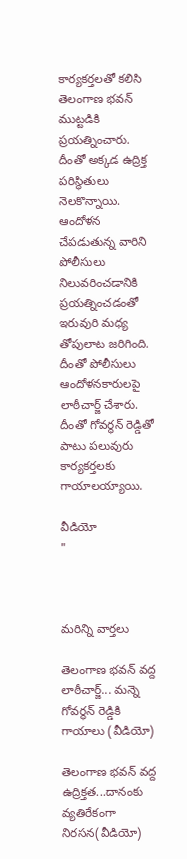కార్యకర్తలతో కలిసి తెలంగాణ భవన్ ముట్టడికి ప్రయత్నించారు. దీంతో అక్కడ ఉద్రిక్త పరిస్థితులు నెలకొన్నాయి. ఆందోళన చేపడుతున్న వారిని పోలీసులు నిలువరించడానికి ప్రయత్నించడంతో ఇరువురి మధ్య తోపులాట జరిగింది. దీంతో పోలీసులు ఆందోళనకారులపై లాఠీచార్జ్ చేశారు. దీంతో గోవర్థన్ రెడ్డితో పాటు పలువురు కార్యకర్తలకు గాయాలయ్యాయి.

వీడియో
"



మరిన్ని వార్తలు

తెలంగాణ భవన్ వద్ద లాఠీచార్జ్... మన్నె గోవర్థన్ రెడ్డికి గాయాలు (వీడియో)

తెలంగాణ భవన్ వద్ద ఉద్రిక్తత...దానంకు వ్యతిరేకంగా నిరసన(వీడియో)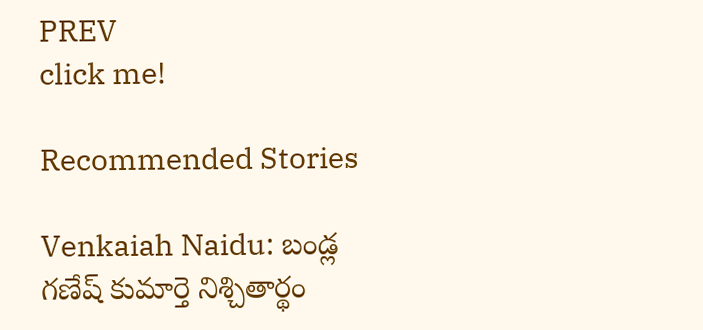PREV
click me!

Recommended Stories

Venkaiah Naidu: బండ్ల గణేష్ కుమార్తె నిశ్చితార్థం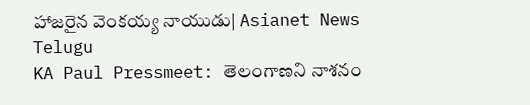హాజరైన వెంకయ్య నాయుడు| Asianet News Telugu
KA Paul Pressmeet: తెలంగాణని నాశనం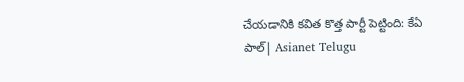చేయడానికి కవిత కొత్త పార్టీ పెట్టింది: కేఏ పాల్| Asianet Telugu